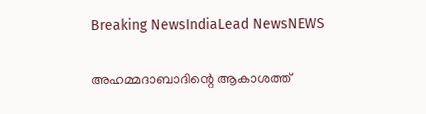Breaking NewsIndiaLead NewsNEWS

അഹമ്മദാബാദിന്റെ ആകാശത്ത്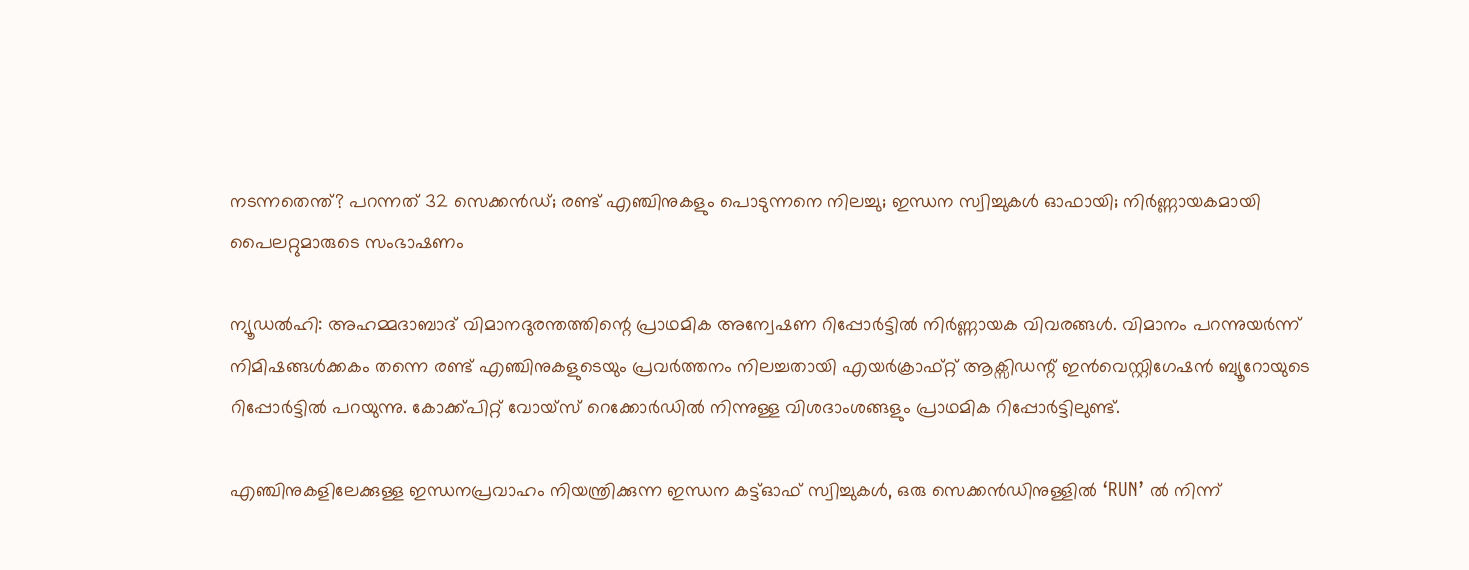നടന്നതെന്ത്? പറന്നത് 32 സെക്കന്‍ഡ്; രണ്ട് എഞ്ചിനുകളും പൊടുന്നനെ നിലച്ചു; ഇന്ധന സ്വിച്ചുകള്‍ ഓഫായി; നിര്‍ണ്ണായകമായി പൈലറ്റുമാരുടെ സംഭാഷണം

ന്യൂഡല്‍ഹി: അഹമ്മദാബാദ് വിമാനദുരന്തത്തിന്റെ പ്രാഥമിക അന്വേഷണ റിപ്പോര്‍ട്ടില്‍ നിര്‍ണ്ണായക വിവരങ്ങള്‍. വിമാനം പറന്നുയര്‍ന്ന് നിമിഷങ്ങള്‍ക്കകം തന്നെ രണ്ട് എഞ്ചിനുകളുടെയും പ്രവര്‍ത്തനം നിലച്ചതായി എയര്‍ക്രാഫ്റ്റ് ആക്സിഡന്റ് ഇന്‍വെസ്റ്റിഗേഷന്‍ ബ്യൂറോയുടെ റിപ്പോര്‍ട്ടില്‍ പറയുന്നു. കോക്ക്പിറ്റ് വോയ്സ് റെക്കോര്‍ഡില്‍ നിന്നുള്ള വിശദാംശങ്ങളും പ്രാഥമിക റിപ്പോര്‍ട്ടിലുണ്ട്.

എഞ്ചിനുകളിലേക്കുള്ള ഇന്ധനപ്രവാഹം നിയന്ത്രിക്കുന്ന ഇന്ധന കട്ട്ഓഫ് സ്വിച്ചുകള്‍, ഒരു സെക്കന്‍ഡിനുള്ളില്‍ ‘RUN’ ല്‍ നിന്ന്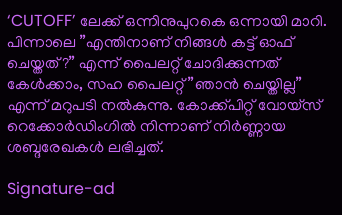‘CUTOFF’ ലേക്ക് ഒന്നിനുപുറകെ ഒന്നായി മാറി. പിന്നാലെ ”എന്തിനാണ് നിങ്ങള്‍ കട്ട് ഓഫ് ചെയ്തത്?” എന്ന് പൈലറ്റ് ചോദിക്കുന്നത് കേള്‍ക്കാം, സഹ പൈലറ്റ് ”ഞാന്‍ ചെയ്തില്ല” എന്ന് മറുപടി നല്‍കുന്നു. കോക്ക്പിറ്റ് വോയ്സ് റെക്കോര്‍ഡിംഗില്‍ നിന്നാണ് നിര്‍ണ്ണായ ശബ്ദരേഖകള്‍ ലഭിച്ചത്.

Signature-ad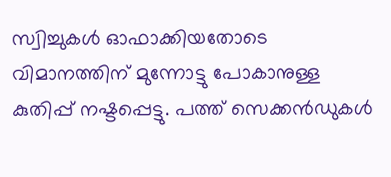സ്വിച്ചുകള്‍ ഓഫാക്കിയതോടെ വിമാനത്തിന് മുന്നോട്ടു പോകാനുള്ള കുതിപ്പ് നഷ്ടപ്പെട്ടു. പത്ത് സെക്കന്‍ഡുകള്‍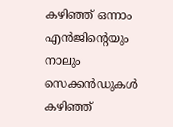കഴിഞ്ഞ് ഒന്നാം എന്‍ജിന്റെയും നാലും സെക്കന്‍ഡുകള്‍ കഴിഞ്ഞ്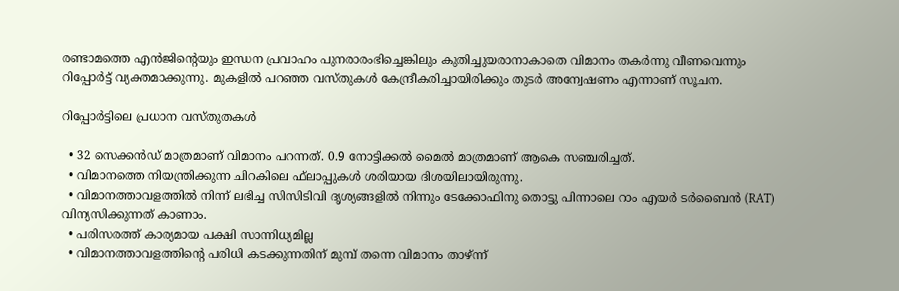രണ്ടാമത്തെ എന്‍ജിന്റെയും ഇന്ധന പ്രവാഹം പുനരാരംഭിച്ചെങ്കിലും കുതിച്ചുയരാനാകാതെ വിമാനം തകര്‍ന്നു വീണവെന്നും റിപ്പോര്‍ട്ട് വ്യക്തമാക്കുന്നു. മുകളില്‍ പറഞ്ഞ വസ്തുകള്‍ കേന്ദ്രീകരിച്ചായിരിക്കും തുടര്‍ അന്വേഷണം എന്നാണ് സൂചന.

റിപ്പോര്‍ട്ടിലെ പ്രധാന വസ്തുതകള്‍

  • 32 സെക്കന്‍ഡ് മാത്രമാണ് വിമാനം പറന്നത്. 0.9 നോട്ടിക്കല്‍ മൈല്‍ മാത്രമാണ് ആകെ സഞ്ചരിച്ചത്.
  • വിമാനത്തെ നിയന്ത്രിക്കുന്ന ചിറകിലെ ഫ്‌ലാപ്പുകള്‍ ശരിയായ ദിശയിലായിരുന്നു.
  • വിമാനത്താവളത്തില്‍ നിന്ന് ലഭിച്ച സിസിടിവി ദൃശ്യങ്ങളില്‍ നിന്നും ടേക്കോഫിനു തൊട്ടു പിന്നാലെ റാം എയര്‍ ടര്‍ബൈന്‍ (RAT) വിന്യസിക്കുന്നത് കാണാം.
  • പരിസരത്ത് കാര്യമായ പക്ഷി സാന്നിധ്യമില്ല
  • വിമാനത്താവളത്തിന്റെ പരിധി കടക്കുന്നതിന് മുമ്പ് തന്നെ വിമാനം താഴ്ന്ന്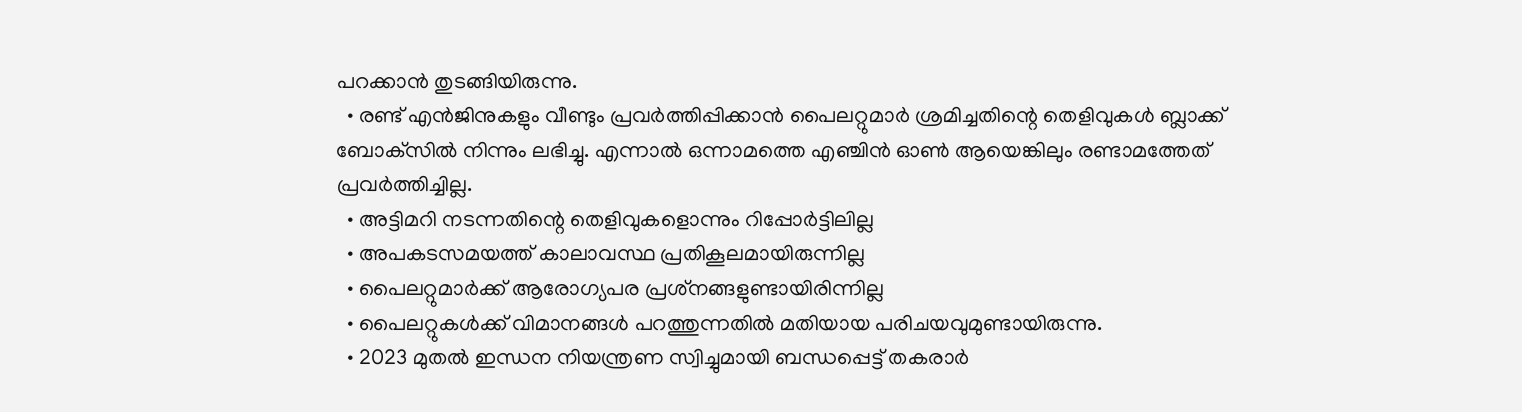പറക്കാന്‍ തുടങ്ങിയിരുന്നു.
  • രണ്ട് എന്‍ജിനുകളും വീണ്ടും പ്രവര്‍ത്തിപ്പിക്കാന്‍ പൈലറ്റുമാര്‍ ശ്രമിച്ചതിന്റെ തെളിവുകള്‍ ബ്ലാക്ക് ബോക്‌സില്‍ നിന്നും ലഭിച്ചു. എന്നാല്‍ ഒന്നാമത്തെ എഞ്ചിന്‍ ഓണ്‍ ആയെങ്കിലും രണ്ടാമത്തേത് പ്രവര്‍ത്തിച്ചില്ല.
  • അട്ടിമറി നടന്നതിന്റെ തെളിവുകളൊന്നും റിപ്പോര്‍ട്ടിലില്ല
  • അപകടസമയത്ത് കാലാവസ്ഥ പ്രതികൂലമായിരുന്നില്ല
  • പൈലറ്റുമാര്‍ക്ക് ആരോഗ്യപര പ്രശ്‌നങ്ങളുണ്ടായിരിന്നില്ല
  • പൈലറ്റുകള്‍ക്ക് വിമാനങ്ങള്‍ പറത്തുന്നതില്‍ മതിയായ പരിചയവുമുണ്ടായിരുന്നു.
  • 2023 മുതല്‍ ഇന്ധന നിയന്ത്രണ സ്വിച്ചുമായി ബന്ധപ്പെട്ട് തകരാര്‍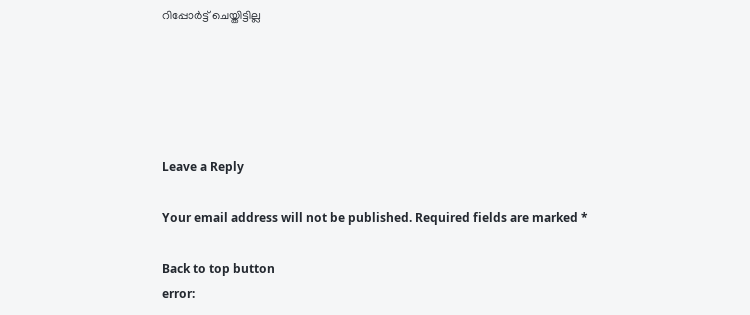റിപ്പോര്‍ട്ട് ചെയ്തിട്ടില്ല





Leave a Reply

Your email address will not be published. Required fields are marked *

Back to top button
error: